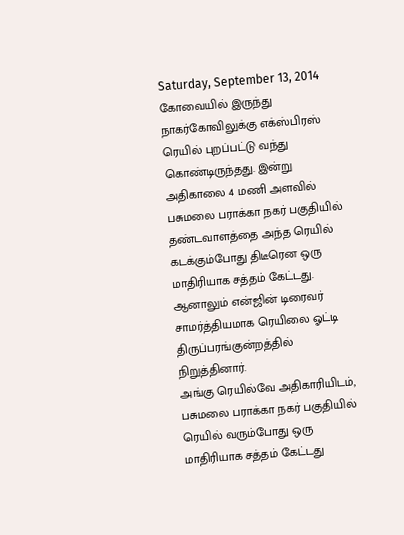Saturday, September 13, 2014
கோவையில் இருந்து நாகர்கோவிலுக்கு எக்ஸ்பிரஸ் ரெயில் புறப்பட்டு வந்து கொண்டிருந்தது. இன்று அதிகாலை 4 மணி அளவில் பசுமலை பராக்கா நகர் பகுதியில் தண்டவாளத்தை அந்த ரெயில் கடக்கும்போது திடீரென ஒரு மாதிரியாக சத்தம் கேட்டது. ஆனாலும் என்ஜின் டிரைவர் சாமர்த்தியமாக ரெயிலை ஓட்டி திருப்பரங்குன்றத்தில் நிறுத்தினார்.
அங்கு ரெயில்வே அதிகாரியிடம், பசுமலை பராக்கா நகர் பகுதியில் ரெயில் வரும்போது ஒரு மாதிரியாக சத்தம் கேட்டது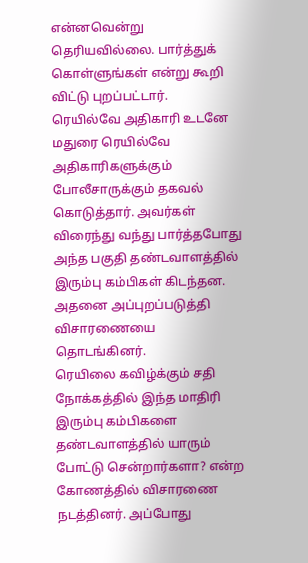என்னவென்று தெரியவில்லை. பார்த்துக் கொள்ளுங்கள் என்று கூறி விட்டு புறப்பட்டார்.
ரெயில்வே அதிகாரி உடனே மதுரை ரெயில்வே அதிகாரிகளுக்கும் போலீசாருக்கும் தகவல் கொடுத்தார். அவர்கள் விரைந்து வந்து பார்த்தபோது அந்த பகுதி தண்டவாளத்தில் இரும்பு கம்பிகள் கிடந்தன. அதனை அப்புறப்படுத்தி விசாரணையை தொடங்கினர்.
ரெயிலை கவிழ்க்கும் சதி நோக்கத்தில் இந்த மாதிரி இரும்பு கம்பிகளை தண்டவாளத்தில் யாரும் போட்டு சென்றார்களா? என்ற கோணத்தில் விசாரணை நடத்தினர். அப்போது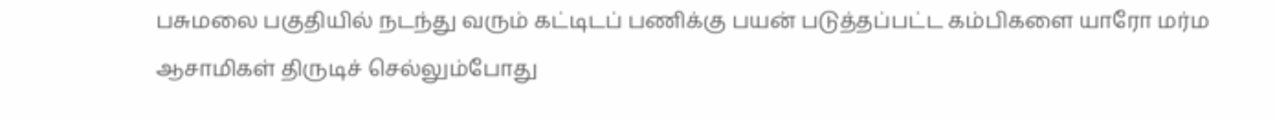பசுமலை பகுதியில் நடந்து வரும் கட்டிடப் பணிக்கு பயன் படுத்தப்பட்ட கம்பிகளை யாரோ மர்ம ஆசாமிகள் திருடிச் செல்லும்போது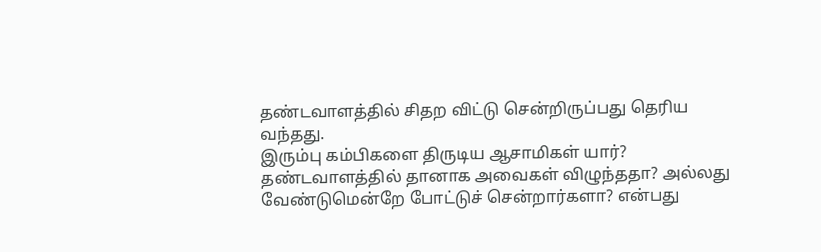தண்டவாளத்தில் சிதற விட்டு சென்றிருப்பது தெரிய வந்தது.
இரும்பு கம்பிகளை திருடிய ஆசாமிகள் யார்? தண்டவாளத்தில் தானாக அவைகள் விழுந்ததா? அல்லது வேண்டுமென்றே போட்டுச் சென்றார்களா? என்பது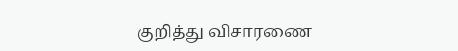குறித்து விசாரணை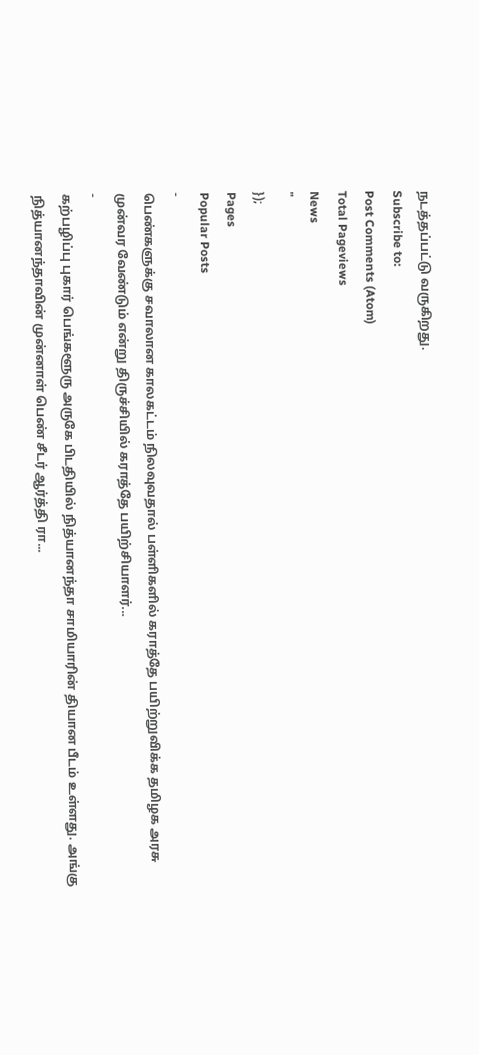நடத்தப்பட்டு வருகிறது.
Subscribe to:
Post Comments (Atom)
Total Pageviews
News
"
});
Pages
Popular Posts
-
பெண்களுக்கு சவாலான காலகட்டம் நிலவுவதால் பள்ளிகளில் கராத்தே பயிற்றுவிக்க தமிழக அரசு முன்வர வேண்டும் என்று திருச்சியில் கராத்தே பயிற்சியாளர்...
-
கற்பழிப்பு புகார் பெங்களூரு அருகே பிடதியில் நித்யானந்தா சாமியாரின் தியான பீடம் உள்ளது. அங்கு நித்யானந்தாவின் முன்னாள் பெண் சீடர் ஆர்த்தி ரா...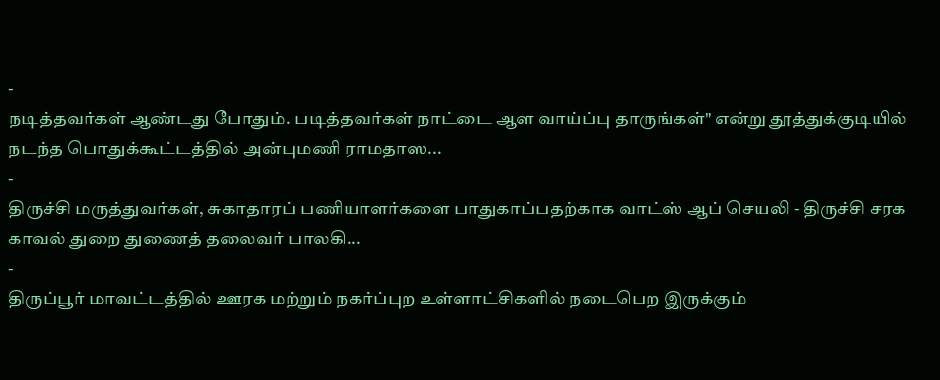-
நடித்தவர்கள் ஆண்டது போதும். படித்தவர்கள் நாட்டை ஆள வாய்ப்பு தாருங்கள்" என்று தூத்துக்குடியில் நடந்த பொதுக்கூட்டத்தில் அன்புமணி ராமதாஸ...
-
திருச்சி மருத்துவர்கள், சுகாதாரப் பணியாளர்களை பாதுகாப்பதற்காக வாட்ஸ் ஆப் செயலி - திருச்சி சரக காவல் துறை துணைத் தலைவர் பாலகி...
-
திருப்பூர் மாவட்டத்தில் ஊரக மற்றும் நகர்ப்புற உள்ளாட்சிகளில் நடைபெற இருக்கும்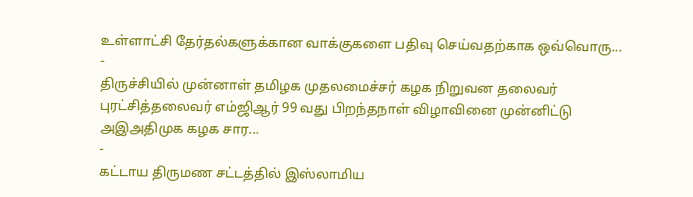உள்ளாட்சி தேர்தல்களுக்கான வாக்குகளை பதிவு செய்வதற்காக ஒவ்வொரு...
-
திருச்சியில் முன்னாள் தமிழக முதலமைச்சர் கழக நிறுவன தலைவர் புரட்சித்தலைவர் எம்ஜிஆர் 99 வது பிறந்தநாள் விழாவினை முன்னிட்டு அஇஅதிமுக கழக சார...
-
கட்டாய திருமண சட்டத்தில் இஸ்லாமிய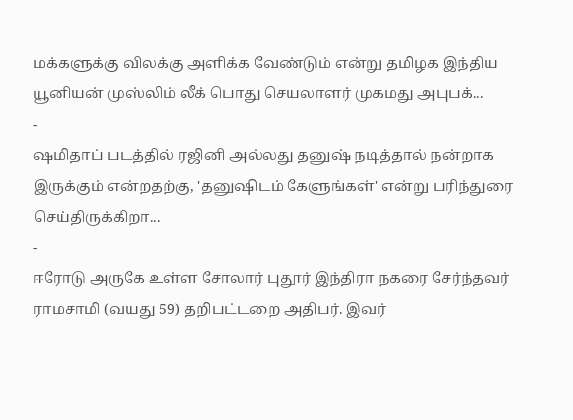மக்களுக்கு விலக்கு அளிக்க வேண்டும் என்று தமிழக இந்திய யூனியன் முஸ்லிம் லீக் பொது செயலாளர் முகமது அபுபக்...
-
ஷமிதாப் படத்தில் ரஜினி அல்லது தனுஷ் நடித்தால் நன்றாக இருக்கும் என்றதற்கு, 'தனுஷிடம் கேளுங்கள்' என்று பரிந்துரை செய்திருக்கிறா...
-
ஈரோடு அருகே உள்ள சோலார் புதூர் இந்திரா நகரை சேர்ந்தவர் ராமசாமி (வயது 59) தறிபட்டறை அதிபர். இவர்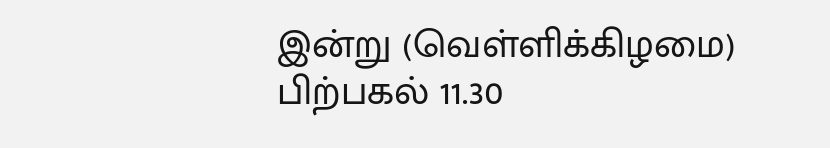இன்று (வெள்ளிக்கிழமை) பிற்பகல் 11.30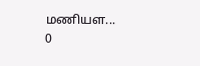மணியள...
0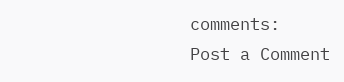comments:
Post a Comment